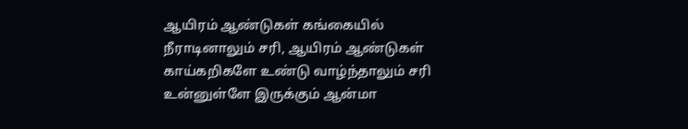ஆயிரம் ஆண்டுகள் கங்கையில் நீராடினாலும் சரி, ஆயிரம் ஆண்டுகள் காய்கறிகளே உண்டு வாழ்ந்தாலும் சரி உன்னுள்ளே இருக்கும் ஆன்மா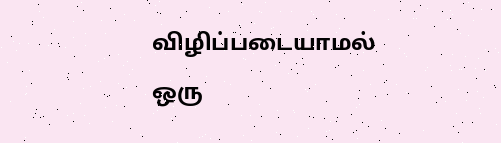விழிப்படையாமல் ஒரு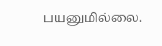பயனுமில்லை.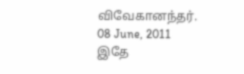விவேகானந்தர்.
08 June, 2011
இதே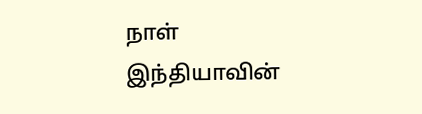நாள்
இந்தியாவின்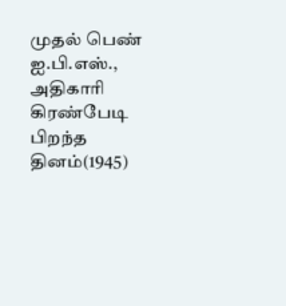முதல் பெண் ஐ.பி.எஸ்., அதிகாரி கிரண்பேடி பிறந்த தினம்(1945)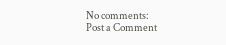No comments:
Post a Comment